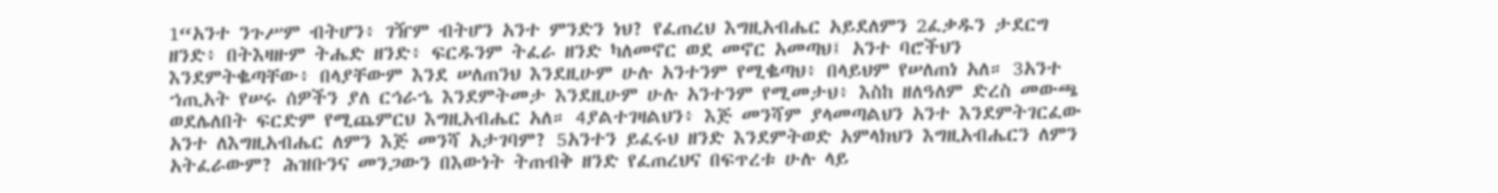1“አንተ ንጉሥም ብትሆን፥ ገዥም ብትሆን አንተ ምንድን ነህ? የፈጠረህ እግዚአብሔር አይደለምን 2ፈቃዱን ታደርግ ዘንድ፥ በትእዛዙም ትሔድ ዘንድ፥ ፍርዱንም ትፈራ ዘንድ ካለመኖር ወደ መኖር አመጣህ፤ አንተ ባሮችህን እንደምትቈጣቸው፥ በላያቸውም እንደ ሠለጠንህ እንደዚሁም ሁሉ አንተንም የሚቈጣህ፥ በላይህም የሠለጠነ አለ። 3አንተ ኀጢአት የሠሩ ሰዎችን ያለ ርኅራኄ እንደምትመታ እንደዚሁም ሁሉ አንተንም የሚመታህ፥ እስከ ዘለዓለም ድረስ መውጫ ወደሌለበት ፍርድም የሚጨምርህ እግዚአብሔር አለ። 4ያልተገዛልህን፥ እጅ መንሻም ያላመጣልህን አንተ እንደምትገርፈው አንተ ለእግዚአብሔር ለምን እጅ መንሻ አታገባም? 5አንተን ይፈሩህ ዘንድ እንደምትወድ አምላክህን እግዚአብሔርን ለምን አትፈራውም? ሕዝቡንና መንጋውን በእውነት ትጠብቅ ዘንድ የፈጠረህና በፍጥረቱ ሁሉ ላይ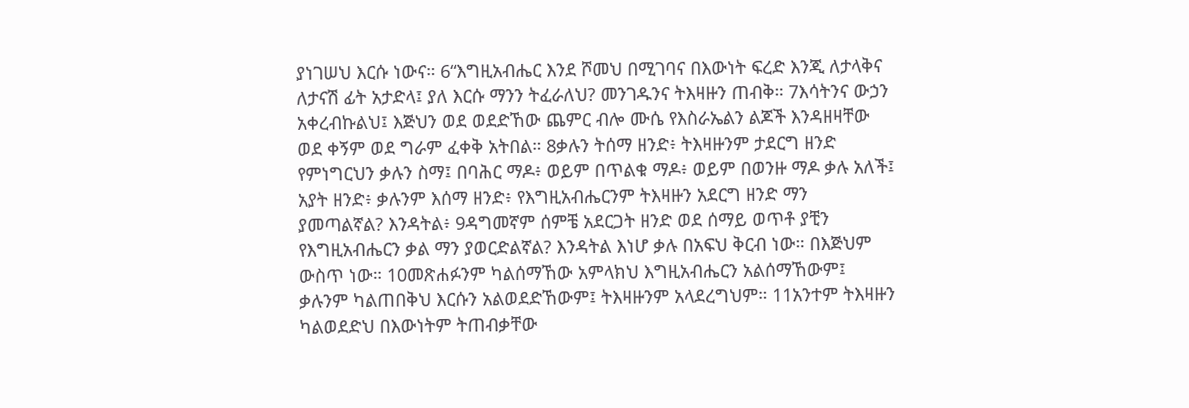ያነገሠህ እርሱ ነውና። 6“እግዚአብሔር እንደ ሾመህ በሚገባና በእውነት ፍረድ እንጂ ለታላቅና ለታናሽ ፊት አታድላ፤ ያለ እርሱ ማንን ትፈራለህ? መንገዱንና ትእዛዙን ጠብቅ። 7እሳትንና ውኃን አቀረብኩልህ፤ እጅህን ወደ ወደድኸው ጨምር ብሎ ሙሴ የእስራኤልን ልጆች እንዳዘዛቸው ወደ ቀኝም ወደ ግራም ፈቀቅ አትበል። 8ቃሉን ትሰማ ዘንድ፥ ትእዛዙንም ታደርግ ዘንድ የምነግርህን ቃሉን ስማ፤ በባሕር ማዶ፥ ወይም በጥልቁ ማዶ፥ ወይም በወንዙ ማዶ ቃሉ አለች፤ አያት ዘንድ፥ ቃሉንም እሰማ ዘንድ፥ የእግዚአብሔርንም ትእዛዙን አደርግ ዘንድ ማን ያመጣልኛል? እንዳትል፥ 9ዳግመኛም ሰምቼ አደርጋት ዘንድ ወደ ሰማይ ወጥቶ ያቺን የእግዚአብሔርን ቃል ማን ያወርድልኛል? እንዳትል እነሆ ቃሉ በአፍህ ቅርብ ነው። በእጅህም ውስጥ ነው። 10መጽሐፉንም ካልሰማኸው አምላክህ እግዚአብሔርን አልሰማኸውም፤ ቃሉንም ካልጠበቅህ እርሱን አልወደድኸውም፤ ትእዛዙንም አላደረግህም። 11አንተም ትእዛዙን ካልወደድህ በእውነትም ትጠብቃቸው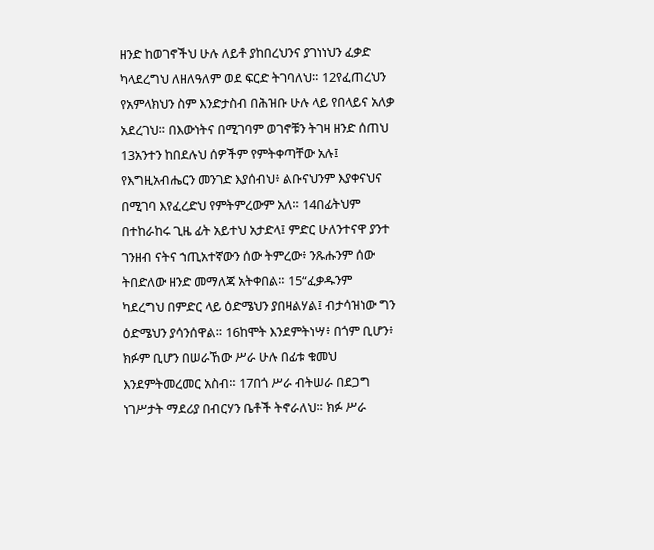ዘንድ ከወገኖችህ ሁሉ ለይቶ ያከበረህንና ያገነነህን ፈቃድ ካላደረግህ ለዘለዓለም ወደ ፍርድ ትገባለህ። 12የፈጠረህን የአምላክህን ስም እንድታስብ በሕዝቡ ሁሉ ላይ የበላይና አለቃ አደረገህ። በእውነትና በሚገባም ወገኖቹን ትገዛ ዘንድ ሰጠህ 13አንተን ከበደሉህ ሰዎችም የምትቀጣቸው አሉ፤ የእግዚአብሔርን መንገድ እያሰብህ፥ ልቡናህንም እያቀናህና በሚገባ እየፈረድህ የምትምረውም አለ። 14በፊትህም በተከራከሩ ጊዜ ፊት አይተህ አታድላ፤ ምድር ሁለንተናዋ ያንተ ገንዘብ ናትና ኀጢአተኛውን ሰው ትምረው፥ ንጹሑንም ሰው ትበድለው ዘንድ መማለጃ አትቀበል። 15“ፈቃዱንም ካደረግህ በምድር ላይ ዕድሜህን ያበዛልሃል፤ ብታሳዝነው ግን ዕድሜህን ያሳንሰዋል። 16ከሞት እንደምትነሣ፥ በጎም ቢሆን፥ ክፉም ቢሆን በሠራኸው ሥራ ሁሉ በፊቱ ቁመህ እንደምትመረመር አስብ። 17በጎ ሥራ ብትሠራ በደጋግ ነገሥታት ማደሪያ በብርሃን ቤቶች ትኖራለህ። ክፉ ሥራ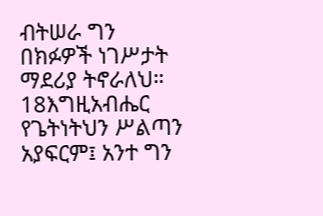ብትሠራ ግን በክፉዎች ነገሥታት ማደሪያ ትኖራለህ። 18እግዚአብሔር የጌትነትህን ሥልጣን አያፍርም፤ አንተ ግን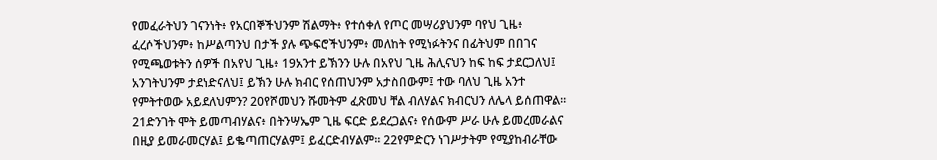የመፈራትህን ገናንነት፥ የአርበኞችህንም ሽልማት፥ የተሰቀለ የጦር መሣሪያህንም ባየህ ጊዜ፥ ፈረሶችህንም፥ ከሥልጣንህ በታች ያሉ ጭፍሮችህንም፥ መለከት የሚነፉትንና በፊትህም በበገና የሚጫወቱትን ሰዎች በአየህ ጊዜ፥ 19አንተ ይኽንን ሁሉ በአየህ ጊዜ ሕሊናህን ከፍ ከፍ ታደርጋለህ፤ አንገትህንም ታደነድናለህ፤ ይኽን ሁሉ ክብር የሰጠህንም አታስበውም፤ ተው ባለህ ጊዜ አንተ የምትተወው አይደለህምን? 20የሾመህን ሹመትም ፈጽመህ ቸል ብለሃልና ክብርህን ለሌላ ይሰጠዋል። 21ድንገት ሞት ይመጣብሃልና፥ በትንሣኤም ጊዜ ፍርድ ይደረጋልና፥ የሰውም ሥራ ሁሉ ይመረመራልና በዚያ ይመራመርሃል፤ ይቈጣጠርሃልም፤ ይፈርድብሃልም። 22የምድርን ነገሥታትም የሚያከብራቸው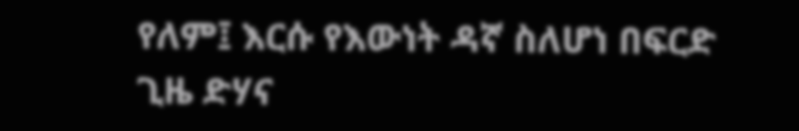የለም፤ እርሱ የእውነት ዳኛ ስለሆነ በፍርድ ጊዜ ድሃና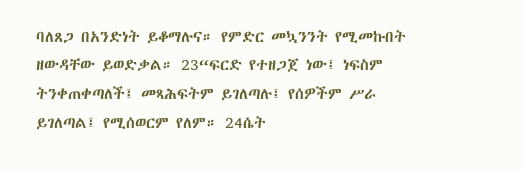ባለጸጋ በአንድነት ይቆማሉና። የምድር መኳንንት የሚመኩበት ዘውዳቸው ይወድቃል። 23“ፍርድ የተዘጋጀ ነው፤ ነፍስም ትንቀጠቀጣለች፤ መጻሕፍትም ይገለጣሉ፤ የሰዎችም ሥራ ይገለጣል፤ የሚሰወርም የለም። 24ሴት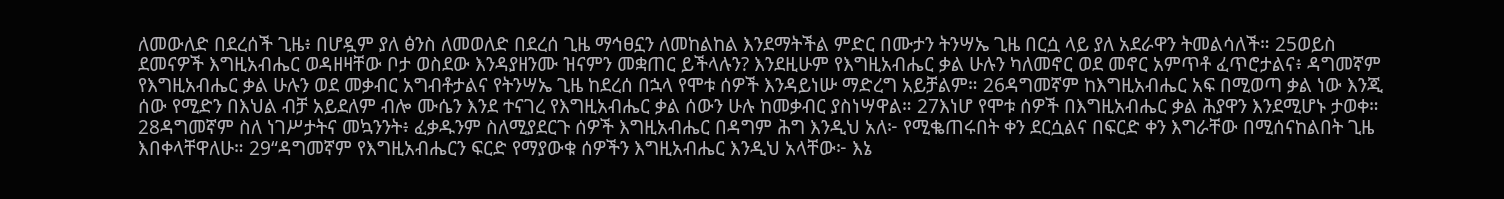ለመውለድ በደረሰች ጊዜ፥ በሆዷም ያለ ፅንስ ለመወለድ በደረሰ ጊዜ ማኅፀኗን ለመከልከል እንደማትችል ምድር በሙታን ትንሣኤ ጊዜ በርሷ ላይ ያለ አደራዋን ትመልሳለች። 25ወይስ ደመናዎች እግዚአብሔር ወዳዘዛቸው ቦታ ወስደው እንዳያዘንሙ ዝናምን መቋጠር ይችላሉን? እንደዚሁም የእግዚአብሔር ቃል ሁሉን ካለመኖር ወደ መኖር አምጥቶ ፈጥሮታልና፥ ዳግመኛም የእግዚአብሔር ቃል ሁሉን ወደ መቃብር አግብቶታልና የትንሣኤ ጊዜ ከደረሰ በኋላ የሞቱ ሰዎች እንዳይነሡ ማድረግ አይቻልም። 26ዳግመኛም ከእግዚአብሔር አፍ በሚወጣ ቃል ነው እንጂ ሰው የሚድን በእህል ብቻ አይደለም ብሎ ሙሴን እንደ ተናገረ የእግዚአብሔር ቃል ሰውን ሁሉ ከመቃብር ያስነሣዋል። 27እነሆ የሞቱ ሰዎች በእግዚአብሔር ቃል ሕያዋን እንደሚሆኑ ታወቀ። 28ዳግመኛም ስለ ነገሥታትና መኳንንት፥ ፈቃዱንም ስለሚያደርጉ ሰዎች እግዚአብሔር በዳግም ሕግ እንዲህ አለ፦ የሚቈጠሩበት ቀን ደርሷልና በፍርድ ቀን እግራቸው በሚሰናከልበት ጊዜ እበቀላቸዋለሁ። 29“ዳግመኛም የእግዚአብሔርን ፍርድ የማያውቁ ሰዎችን እግዚአብሔር እንዲህ አላቸው፦ እኔ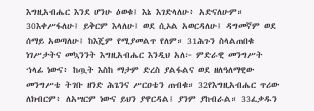እግዚአብሔር እንደ ሆንሁ ዕወቁ፤ እኔ እገድላለሁ፥ አድናለሁም። 30እቀሥፋለሁ፤ ይቅርም እላለሁ፤ ወደ ሲኦል አወርዳለሁ፤ ዳግመኛም ወደ ሰማይ አወጣለሁ፤ ከእጄም የሚያመልጥ የለም። 31ሕጉን ስላልጠበቁ ነገሥታትና መኳንንት እግዚአብሔር እንዲህ አለ፦ ምድራዊ መንግሥት ኀላፊ ነውና፥ ከጧት እስከ ማታም ድረስ ያልፋልና ወደ ዘለዓለማዊው መንግሥቴ ትገቡ ዘንድ ሕጌንና ሥርዐቴን ጠብቁ። 32የእግዚአብሔር ጥሪው ለክብርም፥ ለአሣርም ነውና ይህን ያዋርዳል፤ ያንም ያከብራል። 33ፈቃዱን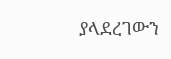ያላደረገውን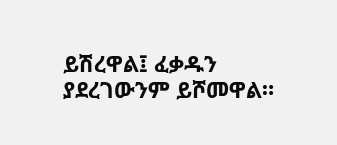ይሽረዋል፤ ፈቃዱን ያደረገውንም ይሾመዋል።